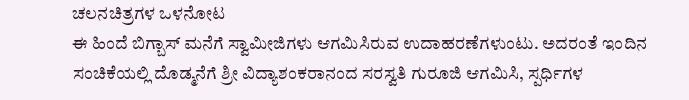ಚಲನಚಿತ್ರಗಳ ಒಳನೋಟ
ಈ ಹಿಂದೆ ಬಿಗ್ಬಾಸ್ ಮನೆಗೆ ಸ್ವಾಮೀಜಿಗಳು ಆಗಮಿಸಿರುವ ಉದಾಹರಣೆಗಳುಂಟು. ಅದರಂತೆ ಇಂದಿನ ಸಂಚಿಕೆಯಲ್ಲಿ ದೊಡ್ಮನೆಗೆ ಶ್ರೀ ವಿದ್ಯಾಶಂಕರಾನಂದ ಸರಸ್ವತಿ ಗುರೂಜಿ ಆಗಮಿಸಿ, ಸ್ಪರ್ಧಿಗಳ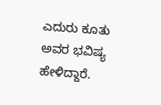ಎದುರು ಕೂತು ಅವರ ಭವಿಷ್ಯ ಹೇಳಿದ್ದಾರೆ.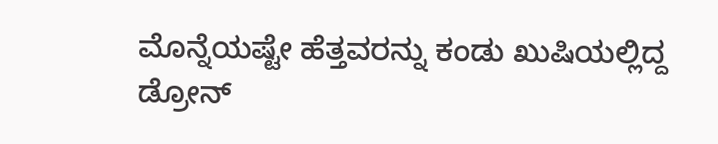ಮೊನ್ನೆಯಷ್ಟೇ ಹೆತ್ತವರನ್ನು ಕಂಡು ಖುಷಿಯಲ್ಲಿದ್ದ ಡ್ರೋನ್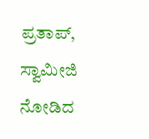ಪ್ರತಾಪ್, ಸ್ವಾಮೀಜಿ ನೋಡಿದ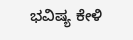ಭವಿಷ್ಯ ಕೇಳಿ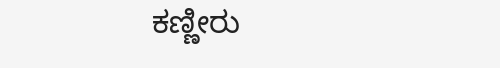ಕಣ್ಣೀರು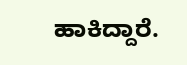ಹಾಕಿದ್ದಾರೆ.